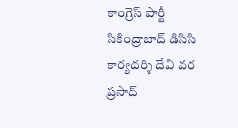కాంగ్రెస్ పార్టీ సికింద్రాబాద్ డిసిసి కార్యదర్శి దేవి వర ప్రసాద్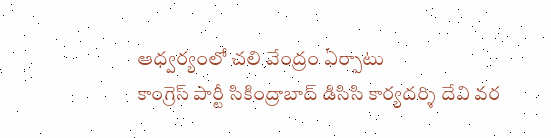ఆధ్వర్యంలో చలి వేంద్రం ఏర్పాటు
కాంగ్రెస్ పార్టీ సికింద్రాబాద్ డిసిసి కార్యదర్శి దేవి వర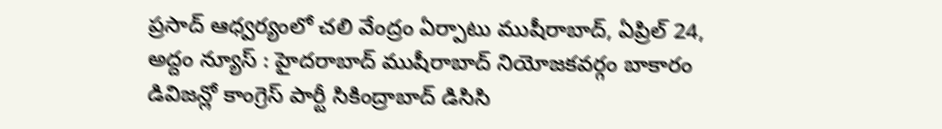ప్రసాద్ ఆధ్వర్యంలో చలి వేంద్రం ఏర్పాటు ముషీరాబాద్, ఏప్రిల్ 24, అద్దం న్యూస్ : హైదరాబాద్ ముషీరాబాద్ నియోజకవర్గం బాకారం డివిజన్లో కాంగ్రెస్ పార్టీ సికింద్రాబాద్ డిసిసి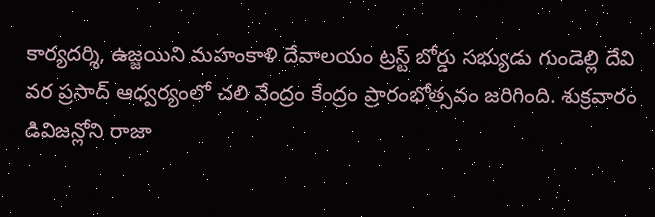కార్యదర్శి, ఉజ్జయిని మహంకాళి దేవాలయం ట్రస్ట్ బోర్డు సభ్యుడు గుండెల్లి దేవి వర ప్రసాద్ ఆధ్వర్యంలో చలి వేంద్రం కేంద్రం ప్రారంభోత్సవం జరిగింది. శుక్రవారం డివిజన్లోని రాజా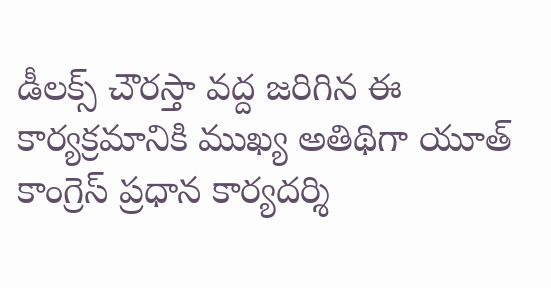డీలక్స్ చౌరస్తా వద్ద జరిగిన ఈ కార్యక్రమానికి ముఖ్య అతిథిగా యూత్ కాంగ్రెస్ ప్రధాన కార్యదర్శి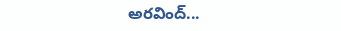అరవింద్...